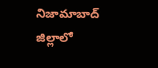నిజామాబాద్ జిల్లాలో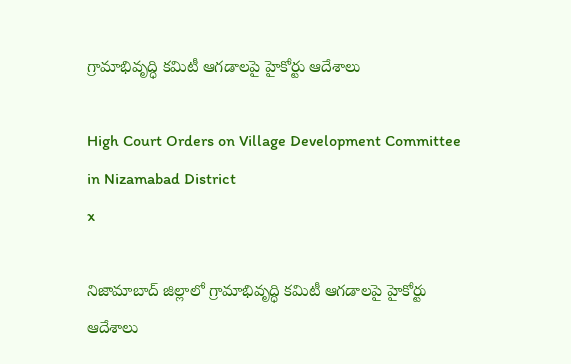గ్రామాభివృద్ధి కమిటీ ఆగడాలపై హైకోర్టు ఆదేశాలు

High Court Orders on Village Development Committee in Nizamabad District
x

నిజామాబాద్ జిల్లాలో గ్రామాభివృద్ధి కమిటీ ఆగడాలపై హైకోర్టు ఆదేశాలు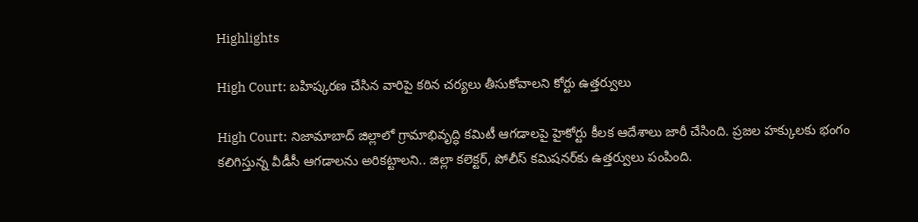Highlights

High Court: బహిష్కరణ చేసిన వారిపై కఠిన చర్యలు తీసుకోవాలని కోర్టు ఉత్తర్వులు

High Court: నిజామాబాద్ జిల్లాలో గ్రామాభివృద్ధి కమిటీ ఆగడాలపై హైకోర్టు కీలక ఆదేశాలు జారీ చేసింది. ప్రజల హక్కులకు భంగం కలిగిస్తున్న వీడీసీ ఆగడాలను అరికట్టాలని.. జిల్లా కలెక్టర్, పోలీస్ కమిషనర్‌కు ఉత్తర్వులు పంపింది.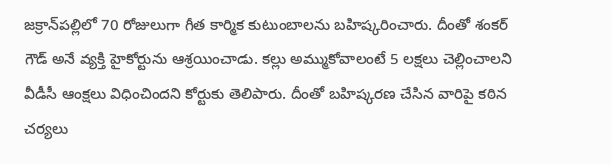జక్రాన్‌పల్లిలో 70 రోజులుగా గీత కార్మిక కుటుంబాలను బహిష్కరించారు. దీంతో శంకర్ గౌడ్ అనే వ్యక్తి హైకోర్టును ఆశ్రయించాడు. కల్లు అమ్ముకోవాలంటే 5 లక్షలు చెల్లించాలని వీడీసీ ఆంక్షలు విధించిందని కోర్టుకు తెలిపారు. దీంతో బహిష్కరణ చేసిన వారిపై కఠిన చర్యలు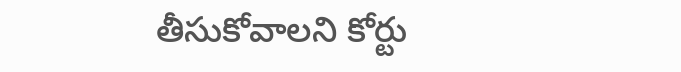తీసుకోవాలని కోర్టు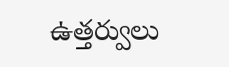ఉత్తర్వులు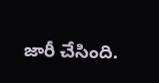జారీ చేసింది.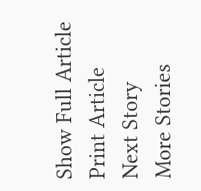Show Full Article
Print Article
Next Story
More Stories